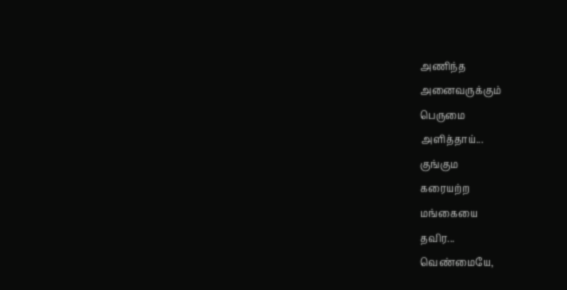அணிந்த
அனைவருக்கும்
பெருமை
அளித்தாய்...
குங்கும
கரையற்ற
மங்கையை
தவிர...
வெண்மையே,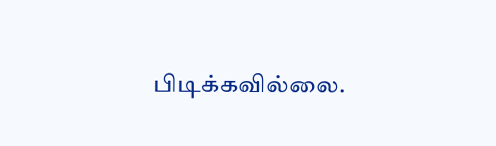பிடிக்கவில்லை.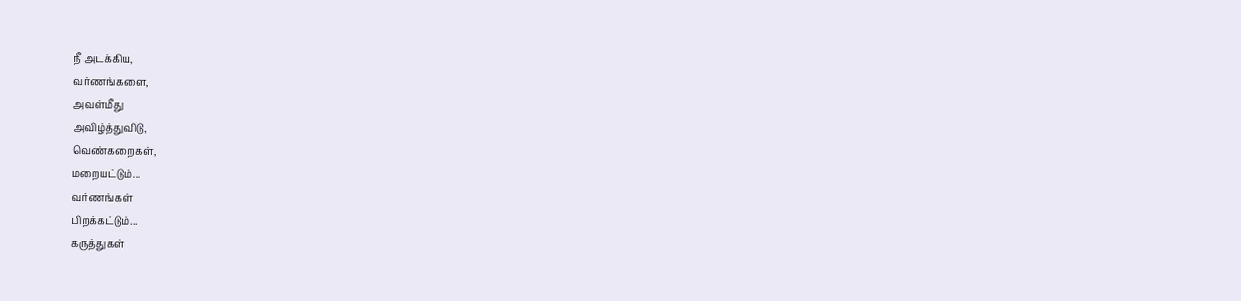நீ அடக்கிய,
வர்ணங்களை,
அவள்மீது
அவிழ்த்துவிடு,
வெண்கறைகள்,
மறையட்டும்...
வர்ணங்கள்
பிறக்கட்டும்...
கருத்துகள்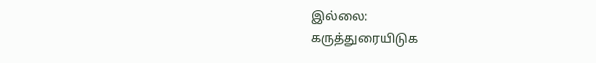இல்லை:
கருத்துரையிடுக